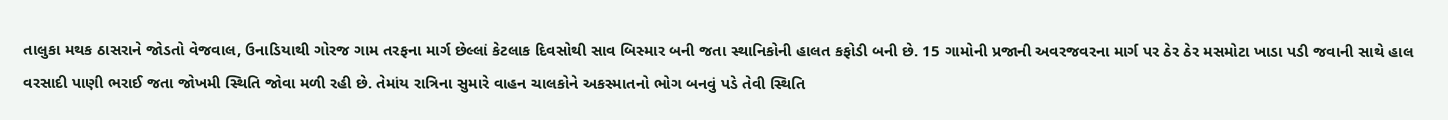તાલુકા મથક ઠાસરાને જોડતો વેજવાલ, ઉનાડિયાથી ગોરજ ગામ તરફના માર્ગ છેલ્લાં કેટલાક દિવસોથી સાવ બિસ્માર બની જતા સ્થાનિકોની હાલત કફોડી બની છે. 15 ગામોની પ્રજાની અવરજવરના માર્ગ પર ઠેર ઠેર મસમોટા ખાડા પડી જવાની સાથે હાલ વરસાદી પાણી ભરાઈ જતા જોખમી સ્થિતિ જોવા મળી રહી છે. તેમાંય રાત્રિના સુમારે વાહન ચાલકોને અકસ્માતનો ભોગ બનવું પડે તેવી સ્થિતિ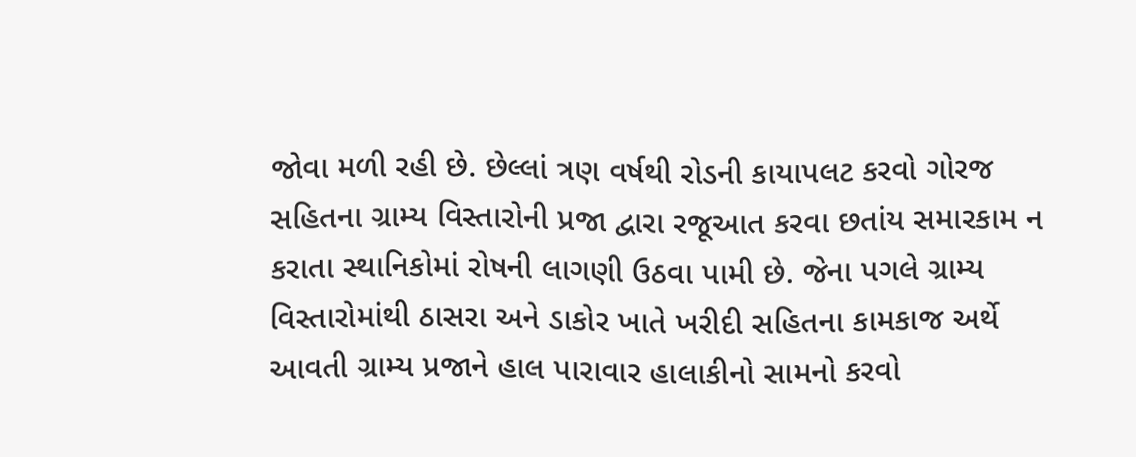જોવા મળી રહી છે. છેલ્લાં ત્રણ વર્ષથી રોડની કાયાપલટ કરવો ગોરજ સહિતના ગ્રામ્ય વિસ્તારોની પ્રજા દ્વારા રજૂઆત કરવા છતાંય સમારકામ ન કરાતા સ્થાનિકોમાં રોષની લાગણી ઉઠવા પામી છે. જેના પગલે ગ્રામ્ય વિસ્તારોમાંથી ઠાસરા અને ડાકોર ખાતે ખરીદી સહિતના કામકાજ અર્થે આવતી ગ્રામ્ય પ્રજાને હાલ પારાવાર હાલાકીનો સામનો કરવો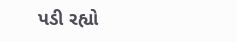પડી રહ્યો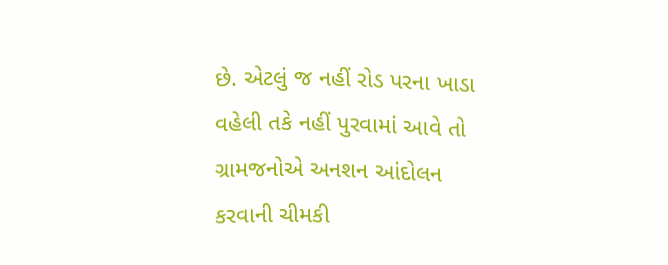છે. એટલું જ નહીં રોડ પરના ખાડા વહેલી તકે નહીં પુરવામાં આવે તો ગ્રામજનોએ અનશન આંદોલન કરવાની ચીમકી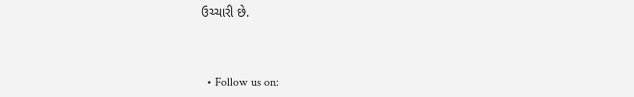ઉચ્ચારી છે.



  • Follow us on: